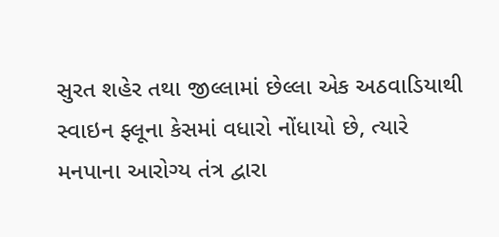સુરત શહેર તથા જીલ્લામાં છેલ્લા એક અઠવાડિયાથી સ્વાઇન ફ્લૂના કેસમાં વધારો નોંધાયો છે, ત્યારે મનપાના આરોગ્ય તંત્ર દ્વારા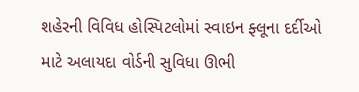શહેરની વિવિધ હોસ્પિટલોમાં સ્વાઇન ફ્લૂના દર્દીઓ માટે અલાયદા વોર્ડની સુવિધા ઊભી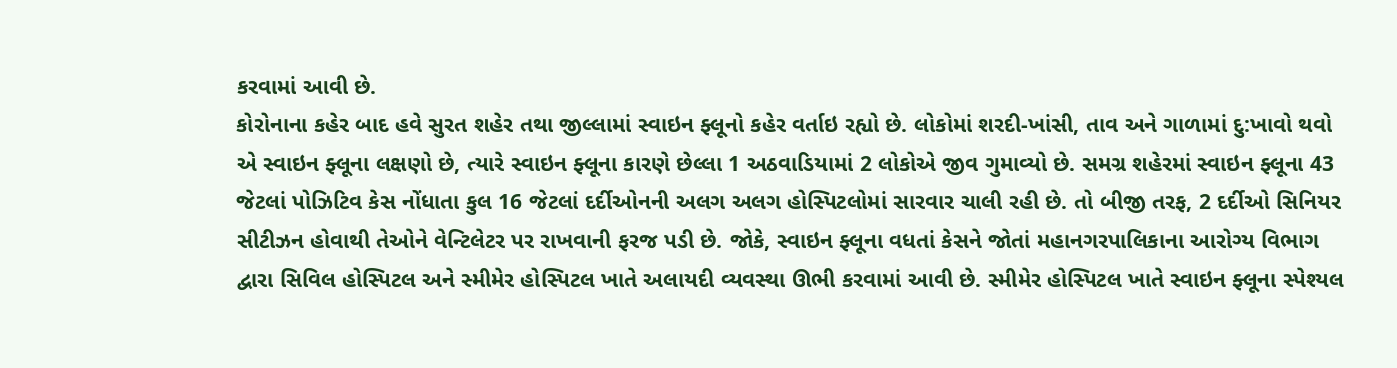કરવામાં આવી છે.
કોરોનાના કહેર બાદ હવે સુરત શહેર તથા જીલ્લામાં સ્વાઇન ફ્લૂનો કહેર વર્તાઇ રહ્યો છે. લોકોમાં શરદી-ખાંસી, તાવ અને ગાળામાં દુ:ખાવો થવો એ સ્વાઇન ફ્લૂના લક્ષણો છે, ત્યારે સ્વાઇન ફ્લૂના કારણે છેલ્લા 1 અઠવાડિયામાં 2 લોકોએ જીવ ગુમાવ્યો છે. સમગ્ર શહેરમાં સ્વાઇન ફ્લૂના 43 જેટલાં પોઝિટિવ કેસ નોંધાતા કુલ 16 જેટલાં દર્દીઓનની અલગ અલગ હોસ્પિટલોમાં સારવાર ચાલી રહી છે. તો બીજી તરફ, 2 દર્દીઓ સિનિયર સીટીઝન હોવાથી તેઓને વેન્ટિલેટર પર રાખવાની ફરજ પડી છે. જોકે, સ્વાઇન ફ્લૂના વધતાં કેસને જોતાં મહાનગરપાલિકાના આરોગ્ય વિભાગ દ્વારા સિવિલ હોસ્પિટલ અને સ્મીમેર હોસ્પિટલ ખાતે અલાયદી વ્યવસ્થા ઊભી કરવામાં આવી છે. સ્મીમેર હોસ્પિટલ ખાતે સ્વાઇન ફ્લૂના સ્પેશ્યલ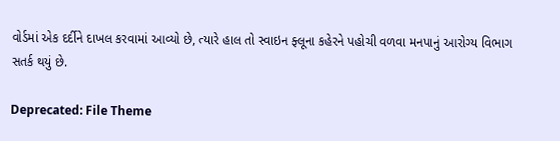વોર્ડમાં એક દર્દીને દાખલ કરવામાં આવ્યો છે, ત્યારે હાલ તો સ્વાઇન ફ્લૂના કહેરને પહોચી વળવા મનપાનું આરોગ્ય વિભાગ સતર્ક થયું છે.

Deprecated: File Theme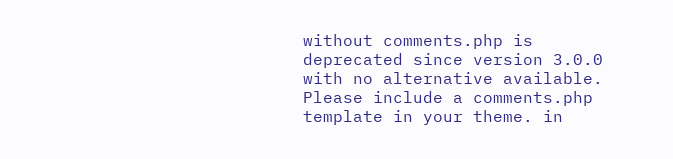without comments.php is deprecated since version 3.0.0 with no alternative available. Please include a comments.php template in your theme. in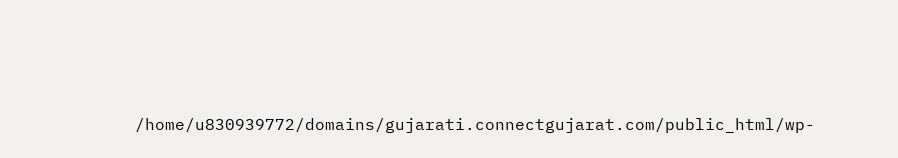/home/u830939772/domains/gujarati.connectgujarat.com/public_html/wp-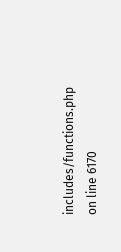includes/functions.php on line 6170